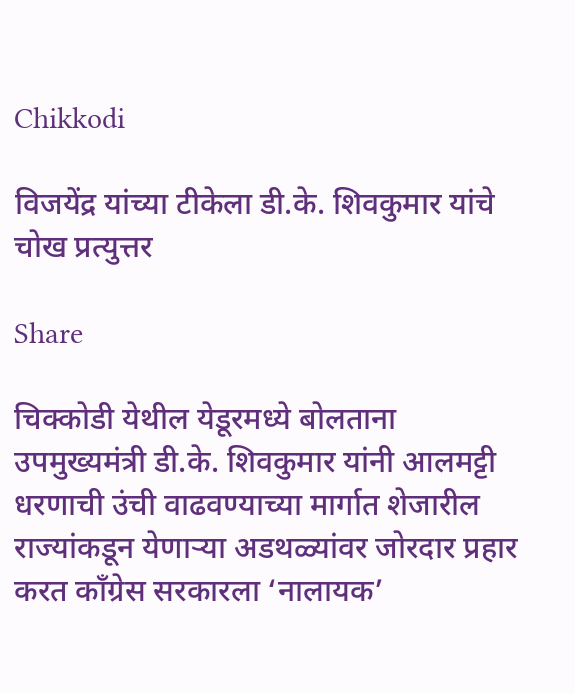Chikkodi

विजयेंद्र यांच्या टीकेला डी.के. शिवकुमार यांचे चोख प्रत्युत्तर

Share

चिक्कोडी येथील येडूरमध्ये बोलताना उपमुख्यमंत्री डी.के. शिवकुमार यांनी आलमट्टी धरणाची उंची वाढवण्याच्या मार्गात शेजारील राज्यांकडून येणाऱ्या अडथळ्यांवर जोरदार प्रहार करत काँग्रेस सरकारला ‘नालायक’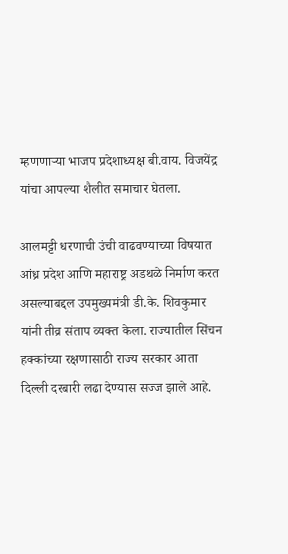म्हणणाऱ्या भाजप प्रदेशाध्यक्ष बी.वाय. विजयेंद्र यांचा आपल्या शैलीत समाचार घेतला.

आलमट्टी धरणाची उंची वाढवण्याच्या विषयात आंध्र प्रदेश आणि महाराष्ट्र अडथळे निर्माण करत असल्याबद्दल उपमुख्यमंत्री डी.के. शिवकुमार यांनी तीव्र संताप व्यक्त केला. राज्यातील सिंचन हक्कांच्या रक्षणासाठी राज्य सरकार आता दिल्ली दरबारी लढा देण्यास सज्ज झाले आहे.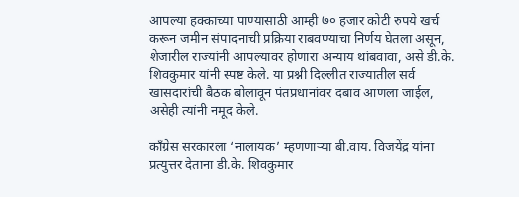आपल्या हक्काच्या पाण्यासाठी आम्ही ७० हजार कोटी रुपये खर्च करून जमीन संपादनाची प्रक्रिया राबवण्याचा निर्णय घेतला असून, शेजारील राज्यांनी आपल्यावर होणारा अन्याय थांबवावा, असे डी.के. शिवकुमार यांनी स्पष्ट केले. या प्रश्नी दिल्लीत राज्यातील सर्व खासदारांची बैठक बोलावून पंतप्रधानांवर दबाव आणला जाईल, असेही त्यांनी नमूद केले.

काँग्रेस सरकारला ‘नालायक’ म्हणणाऱ्या बी.वाय. विजयेंद्र यांना प्रत्युत्तर देताना डी.के. शिवकुमार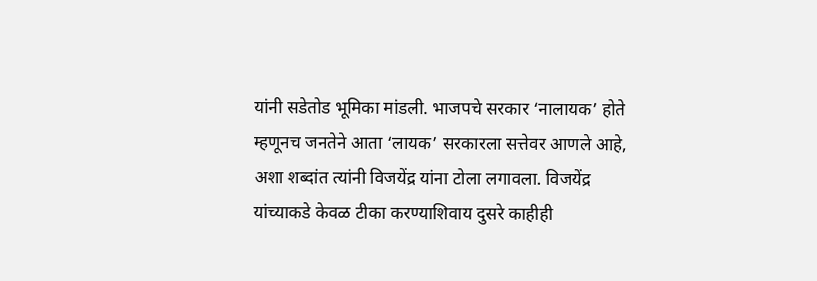यांनी सडेतोड भूमिका मांडली. भाजपचे सरकार ‘नालायक’ होते म्हणूनच जनतेने आता ‘लायक’ सरकारला सत्तेवर आणले आहे, अशा शब्दांत त्यांनी विजयेंद्र यांना टोला लगावला. विजयेंद्र यांच्याकडे केवळ टीका करण्याशिवाय दुसरे काहीही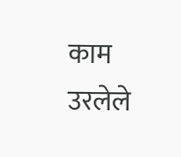काम उरलेले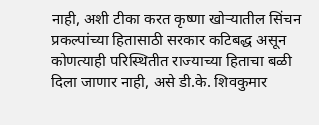नाही, अशी टीका करत कृष्णा खोऱ्यातील सिंचन प्रकल्पांच्या हितासाठी सरकार कटिबद्ध असून कोणत्याही परिस्थितीत राज्याच्या हिताचा बळी दिला जाणार नाही, असे डी.के. शिवकुमार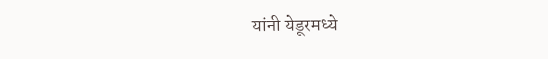यांनी येडूरमध्ये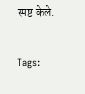स्पष्ट केले.

Tags: